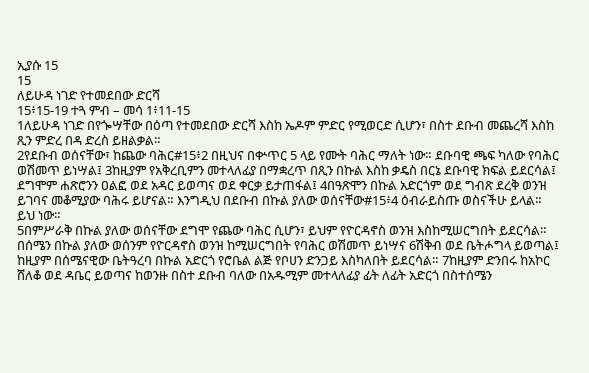ኢያሱ 15
15
ለይሁዳ ነገድ የተመደበው ድርሻ
15፥15-19 ተጓ ምብ – መሳ 1፥11-15
1ለይሁዳ ነገድ በየጐሣቸው በዕጣ የተመደበው ድርሻ እስከ ኤዶም ምድር የሚወርድ ሲሆን፣ በስተ ደቡብ መጨረሻ እስከ ጺን ምድረ በዳ ድረስ ይዘልቃል።
2የደቡብ ወሰናቸው፣ ከጨው ባሕር#15፥2 በዚህና በቍጥር 5 ላይ የሙት ባሕር ማለት ነው። ደቡባዊ ጫፍ ካለው የባሕር ወሽመጥ ይነሣል፤ 3ከዚያም የአቅረቢምን መተላለፊያ በማቋረጥ በጺን በኩል እስከ ቃዴስ በርኔ ደቡባዊ ክፍል ይደርሳል፤ ደግሞም ሐጽሮንን ዐልፎ ወደ አዳር ይወጣና ወደ ቀርቃ ይታጠፋል፤ 4በዓጽሞን በኩል አድርጎም ወደ ግብጽ ደረቅ ወንዝ ይገባና መቆሚያው ባሕሩ ይሆናል። እንግዲህ በደቡብ በኩል ያለው ወሰናቸው#15፥4 ዕብራይስጡ ወስናችሁ ይላል። ይህ ነው።
5በምሥራቅ በኩል ያለው ወሰናቸው ደግሞ የጨው ባሕር ሲሆን፣ ይህም የዮርዳኖስ ወንዝ እስከሚሠርግበት ይደርሳል።
በሰሜን በኩል ያለው ወሰንም የዮርዳኖስ ወንዝ ከሚሠርግበት የባሕር ወሽመጥ ይነሣና 6ሽቅብ ወደ ቤትሖግላ ይወጣል፤ ከዚያም በሰሜናዊው ቤትዓረባ በኩል አድርጎ የሮቤል ልጅ የቦሀን ድንጋይ እስካለበት ይደርሳል። 7ከዚያም ድንበሩ ከአኮር ሸለቆ ወደ ዳቤር ይወጣና ከወንዙ በስተ ደቡብ ባለው በአዱሚም መተላለፊያ ፊት ለፊት አድርጎ በስተሰሜን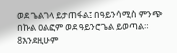ወደ ጌልገላ ይታጠፋል፤ በዓይንሳሚስ ምንጭ በኩል ዐልፎም ወደ ዓይንሮጌል ይወጣል። 8እንደዚሁም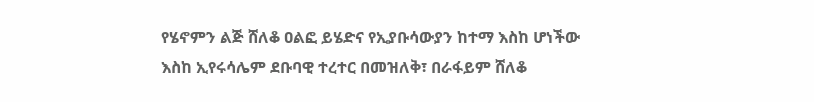የሄኖምን ልጅ ሸለቆ ዐልፎ ይሄድና የኢያቡሳውያን ከተማ እስከ ሆነችው እስከ ኢየሩሳሌም ደቡባዊ ተረተር በመዝለቅ፣ በራፋይም ሸለቆ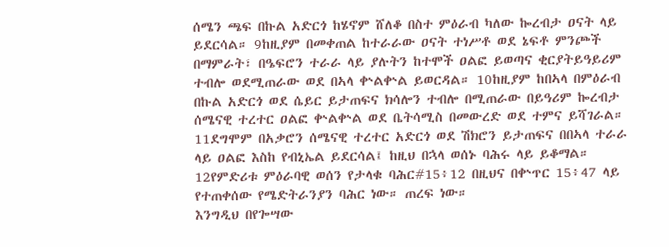ሰሜን ጫፍ በኩል አድርጎ ከሄኖም ሸለቆ በስተ ምዕራብ ካለው ኰረብታ ዐናት ላይ ይደርሳል። 9ከዚያም በመቀጠል ከተራራው ዐናት ተነሥቶ ወደ ኔፍቶ ምንጮች በማምራት፣ በዔፍሮን ተራራ ላይ ያሉትን ከተሞች ዐልፎ ይወጣና ቂርያትይዓይሪም ተብሎ ወደሚጠራው ወደ በኣላ ቍልቍል ይወርዳል። 10ከዚያም ከበኣላ በምዕራብ በኩል አድርጎ ወደ ሴይር ይታጠፍና ክሳሎን ተብሎ በሚጠራው በይዓሪም ኰረብታ ሰሜናዊ ተረተር ዐልፎ ቍልቍል ወደ ቤትሳሚስ በመውረድ ወደ ተምና ይሻገራል። 11ደግሞም በአቃሮን ሰሜናዊ ተረተር አድርጎ ወደ ሽክሮን ይታጠፍና በበኣላ ተራራ ላይ ዐልፎ እስከ የብኒኤል ይደርሳል፤ ከዚህ በኋላ ወሰኑ ባሕሩ ላይ ይቆማል።
12የምድሪቱ ምዕራባዊ ወሰን የታላቁ ባሕር#15፥12 በዚህና በቍጥር 15፥47 ላይ የተጠቀሰው የሜድትራንያን ባሕር ነው። ጠረፍ ነው።
እንግዲህ በየጐሣው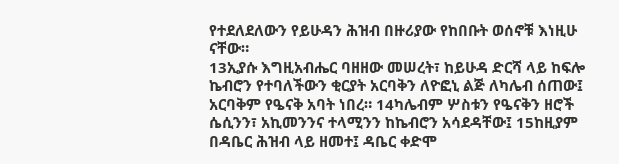የተደለደለውን የይሁዳን ሕዝብ በዙሪያው የከበቡት ወሰኖቹ እነዚሁ ናቸው።
13ኢያሱ እግዚአብሔር ባዘዘው መሠረት፣ ከይሁዳ ድርሻ ላይ ከፍሎ ኬብሮን የተባለችውን ቂርያት አርባቅን ለዮፎኒ ልጅ ለካሌብ ሰጠው፤ አርባቅም የዔናቅ አባት ነበረ። 14ካሌብም ሦስቱን የዔናቅን ዘሮች ሴሲንን፣ አኪመንንና ተላሚንን ከኬብሮን አሳደዳቸው፤ 15ከዚያም በዳቤር ሕዝብ ላይ ዘመተ፤ ዳቤር ቀድሞ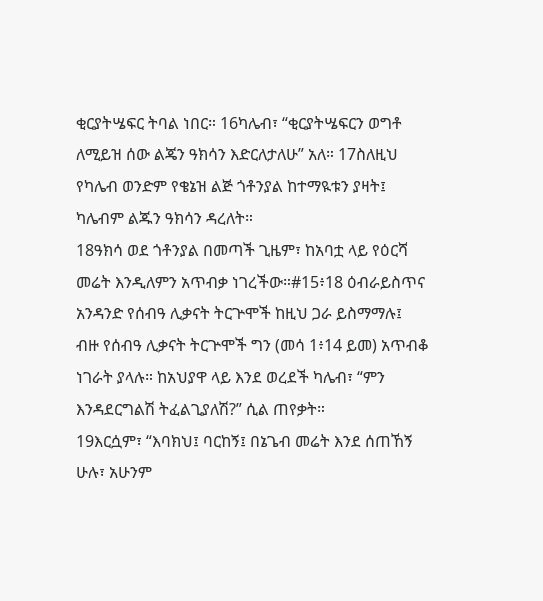ቂርያትሤፍር ትባል ነበር። 16ካሌብ፣ “ቂርያትሤፍርን ወግቶ ለሚይዝ ሰው ልጄን ዓክሳን እድርለታለሁ” አለ። 17ስለዚህ የካሌብ ወንድም የቄኔዝ ልጅ ጎቶንያል ከተማዪቱን ያዛት፤ ካሌብም ልጁን ዓክሳን ዳረለት።
18ዓክሳ ወደ ጎቶንያል በመጣች ጊዜም፣ ከአባቷ ላይ የዕርሻ መሬት እንዲለምን አጥብቃ ነገረችው።#15፥18 ዕብራይስጥና አንዳንድ የሰብዓ ሊቃናት ትርጕሞች ከዚህ ጋራ ይስማማሉ፤ ብዙ የሰብዓ ሊቃናት ትርጕሞች ግን (መሳ 1፥14 ይመ) አጥብቆ ነገራት ያላሉ። ከአህያዋ ላይ እንደ ወረደች ካሌብ፣ “ምን እንዳደርግልሽ ትፈልጊያለሽ?” ሲል ጠየቃት።
19እርሷም፣ “እባክህ፤ ባርከኝ፤ በኔጌብ መሬት እንደ ሰጠኸኝ ሁሉ፣ አሁንም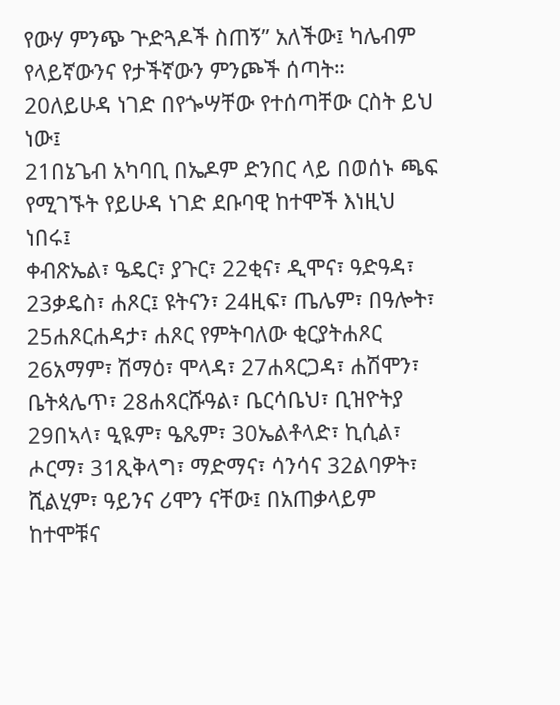የውሃ ምንጭ ጕድጓዶች ስጠኝ” አለችው፤ ካሌብም የላይኛውንና የታችኛውን ምንጮች ሰጣት።
20ለይሁዳ ነገድ በየጐሣቸው የተሰጣቸው ርስት ይህ ነው፤
21በኔጌብ አካባቢ በኤዶም ድንበር ላይ በወሰኑ ጫፍ የሚገኙት የይሁዳ ነገድ ደቡባዊ ከተሞች እነዚህ ነበሩ፤
ቀብጽኤል፣ ዔዴር፣ ያጉር፣ 22ቂና፣ ዲሞና፣ ዓድዓዳ፣ 23ቃዴስ፣ ሐጾር፤ ዩትናን፣ 24ዚፍ፣ ጤሌም፣ በዓሎት፣ 25ሐጾርሐዳታ፣ ሐጾር የምትባለው ቂርያትሐጾር 26አማም፣ ሽማዕ፣ ሞላዳ፣ 27ሐጻርጋዳ፣ ሐሽሞን፣ ቤትጳሌጥ፣ 28ሐጻርሹዓል፣ ቤርሳቤህ፣ ቢዝዮትያ 29በኣላ፣ ዒዪም፣ ዔጼም፣ 30ኤልቶላድ፣ ኪሲል፣ ሖርማ፣ 31ጺቅላግ፣ ማድማና፣ ሳንሳና 32ልባዎት፣ ሺልሂም፣ ዓይንና ሪሞን ናቸው፤ በአጠቃላይም ከተሞቹና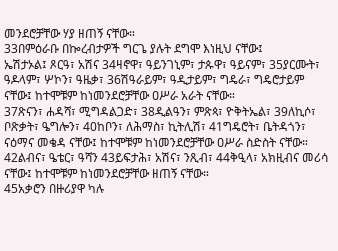መንደሮቻቸው ሃያ ዘጠኝ ናቸው።
33በምዕራቡ በኰረብታዎች ግርጌ ያሉት ደግሞ እነዚህ ናቸው፤
ኤሽታኦል፤ ጾርዓ፣ አሽና 34ዛኖዋ፣ ዓይንገኒም፣ ታጱዋ፣ ዓይናም፣ 35ያርሙት፣ ዓዶላም፣ ሦኮን፣ ዓዜቃ፣ 36ሽዓራይም፣ ዓዲታይም፣ ግዴራ፣ ግዴሮታይም ናቸው፤ ከተሞቹም ከነመንደሮቻቸው ዐሥራ አራት ናቸው።
37ጽናን፣ ሐዳሻ፣ ሚግዳልጋድ፣ 38ዲልዓን፣ ምጽጳ፣ ዮቅትኤል፣ 39ለኪሶ፣ ቦጽቃት፣ ዔግሎን፣ 40ከቦን፣ ለሕማስ፣ ኪትሊሽ፣ 41ግዴሮት፣ ቤትዳጎን፣ ናዕማና መቄዳ ናቸው፤ ከተሞቹም ከነመንደሮቻቸው ዐሥራ ስድስት ናቸው።
42ልብና፣ ዔቴር፣ ዓሻን 43ይፍታሕ፣ አሽና፣ ንጺብ፣ 44ቅዒላ፣ አክዚብና መሪሳ ናቸው፤ ከተሞቹም ከነመንደሮቻቸው ዘጠኝ ናቸው።
45አቃሮን በዙሪያዋ ካሉ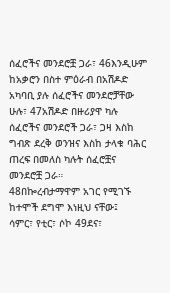ሰፈሮችና መንደሮቿ ጋራ፣ 46እንዲሁም ከአቃሮን በስተ ምዕራብ በአሽዶድ አካባቢ ያሉ ሰፈሮችና መንደሮቻቸው ሁሉ፣ 47አሽዶድ በዙሪያዋ ካሉ ሰፈሮችና መንደሮች ጋራ፣ ጋዛ እስከ ግብጽ ደረቅ ወንዝና እስከ ታላቁ ባሕር ጠረፍ በመለስ ካሉት ሰፈሮቿና መንደሮቿ ጋራ።
48በኰረብታማዋም አገር የሚገኙ ከተሞች ደግሞ እነዚህ ናቸው፤
ሳምር፣ የቲር፣ ሶኮ 49ደና፣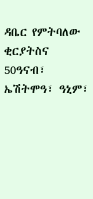ዳቤር የምትባለው ቂርያትስና 50ዓናብ፣ ኤሽትሞዓ፣ ዓኒም፣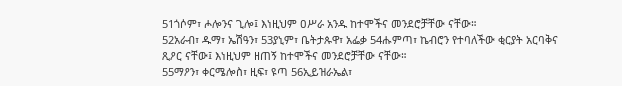51ጎሶም፣ ሖሎንና ጊሎ፤ እነዚህም ዐሥራ አንዱ ከተሞችና መንደሮቻቸው ናቸው።
52አራብ፣ ዱማ፣ ኤሽዓን፣ 53ያኒም፣ ቤትታጱዋ፣ አፌቃ 54ሑምጣ፣ ኬብሮን የተባለችው ቂርያት አርባቅና ጺዖር ናቸው፤ እነዚህም ዘጠኝ ከተሞችና መንደሮቻቸው ናቸው።
55ማዖን፣ ቀርሜሎስ፣ ዚፍ፣ ዩጣ 56ኢይዝራኤል፣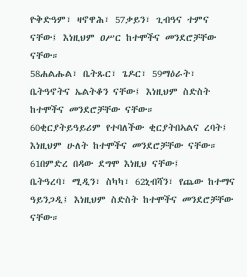ዮቅድዓም፣ ዛኖዋሕ፣ 57ቃይን፣ ጊብዓና ተምና ናቸው፤ እነዚህም ዐሥር ከተሞችና መንደሮቻቸው ናቸው።
58ሐልሑል፣ ቤትጹር፣ ጌዶር፣ 59ማዕራት፣ ቤትዓኖትና ኤልትቆን ናቸው፤ እነዚህም ስድስት ከተሞችና መንደሮቻቸው ናቸው።
60ቂርያትይዓይሪም የተባለችው ቂርያትበኣልና ረባት፤ እነዚህም ሁለት ከተሞችና መንደሮቻቸው ናቸው።
61በምድረ በዳው ደግሞ እነዚህ ናቸው፤
ቤትዓረባ፣ ሚዲን፣ ስካካ፣ 62ኒብሻን፣ የጨው ከተማና ዓይንጋዲ፤ እነዚህም ስድስት ከተሞችና መንደሮቻቸው ናቸው።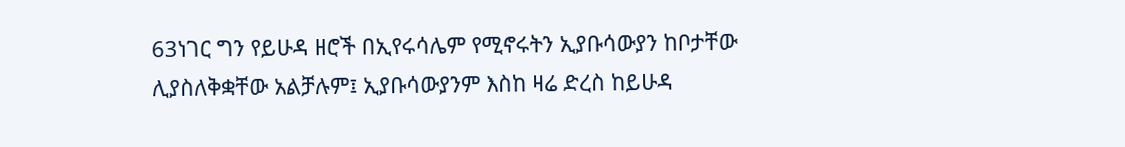63ነገር ግን የይሁዳ ዘሮች በኢየሩሳሌም የሚኖሩትን ኢያቡሳውያን ከቦታቸው ሊያስለቅቋቸው አልቻሉም፤ ኢያቡሳውያንም እስከ ዛሬ ድረስ ከይሁዳ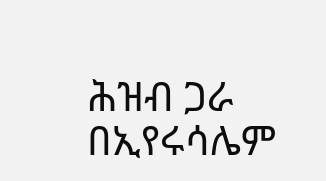ሕዝብ ጋራ በኢየሩሳሌም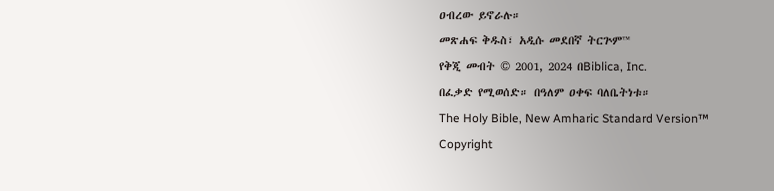ዐብረው ይኖራሉ።
መጽሐፍ ቅዱስ፣ አዲሱ መደበኛ ትርጕም™
የቅጂ መብት © 2001, 2024 በBiblica, Inc.
በፈቃድ የሚወሰድ። በዓለም ዐቀፍ ባለቤትነቱ።
The Holy Bible, New Amharic Standard Version™
Copyright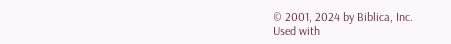© 2001, 2024 by Biblica, Inc.
Used with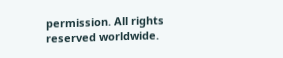permission. All rights reserved worldwide.